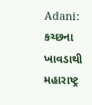Adani: કચ્છના ખાવડાથી મહારાષ્ટ્ર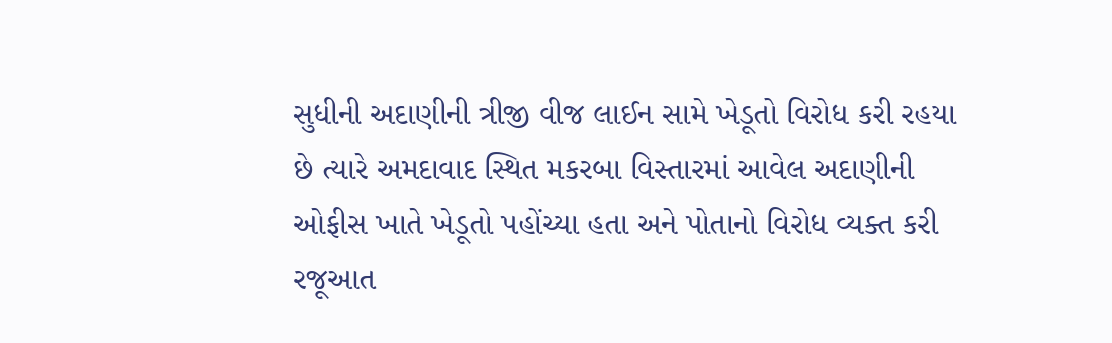સુધીની અદાણીની ત્રીજી વીજ લાઈન સામે ખેડૂતો વિરોધ કરી રહયા છે ત્યારે અમદાવાદ સ્થિત મકરબા વિસ્તારમાં આવેલ અદાણીની ઓફીસ ખાતે ખેડૂતો પહોંચ્યા હતા અને પોતાનો વિરોધ વ્યક્ત કરી રજૂઆત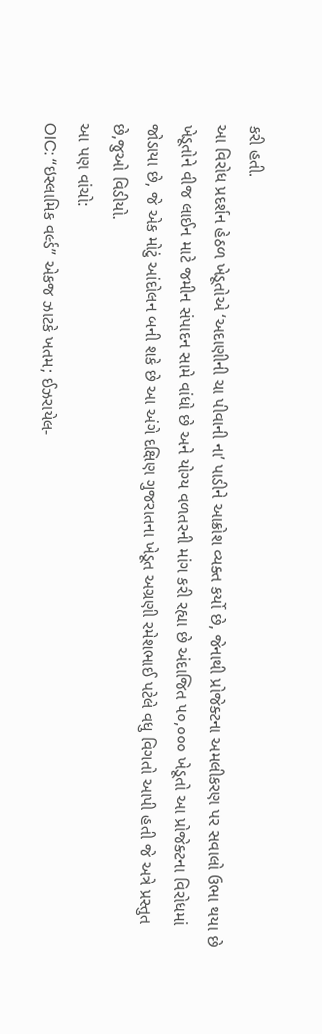કરી હતી.
આ વિરોધ પ્રદર્શન હેઠળ ખેડૂતોએ ‘અદાણીની ચા પીવાની ના’ પાડીને આક્રોશ વ્યક્ત કર્યો છે, જેનાથી પ્રોજેક્ટના અમલીકરણ પર સવાલો ઉભા થયા છે ખેડૂતોને વીજ લાઈન માટે જમીન સંપાદન સામે વાંધો છે અને યોગ્ય વળતરની માંગ કરી રહ્યા છે અંદાજિત ૫૦,૦૦૦ ખેડૂતો આ પ્રોજેક્ટના વિરોધમાં જોડાયા છે, જે એક મોટું આંદોલન બની શકે છે આ અંગે દક્ષિણ ગુજરાતના ખેડૂત અગ્રણી રમેશભાઈ પટેલે વધુ વિગતો આપી હતી જે અત્રે પ્રસ્તુત છે,જુઓ વિડીયો.
આ પણ વાંચો:
OIC: “ઇસ્લામિક વર્લ્ડ” એકજ ઝાટકે ખતમ; ઈઝરાયેલ-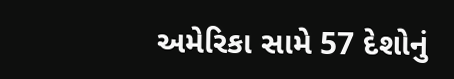અમેરિકા સામે 57 દેશોનું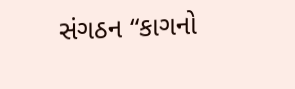સંગઠન “કાગનો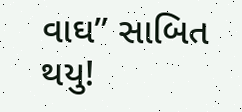વાઘ” સાબિત થયુ!